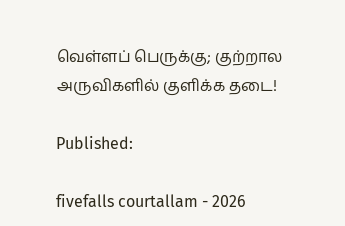வெள்ளப் பெருக்கு; குற்றால அருவிகளில் குளிக்க தடை!

Published:

fivefalls courtallam - 2026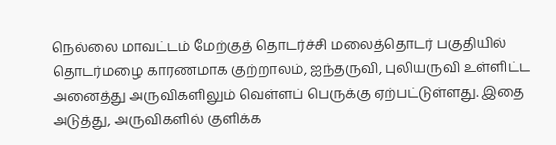நெல்லை மாவட்டம் மேற்குத் தொடர்ச்சி மலைத்தொடர் பகுதியில் தொடர்மழை காரணமாக குற்றாலம், ஐந்தருவி, புலியருவி உள்ளிட்ட அனைத்து அருவிகளிலும் வெள்ளப் பெருக்கு ஏற்பட்டுள்ளது. இதை அடுத்து, அருவிகளில் குளிக்க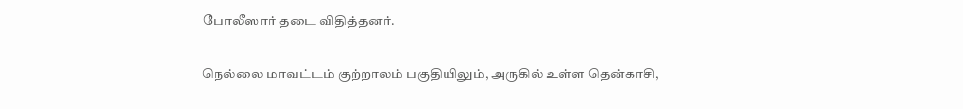போலீஸார் தடை விதித்தனர்.

நெல்லை மாவட்டம் குற்றாலம் பகுதியிலும், அருகில் உள்ள தென்காசி,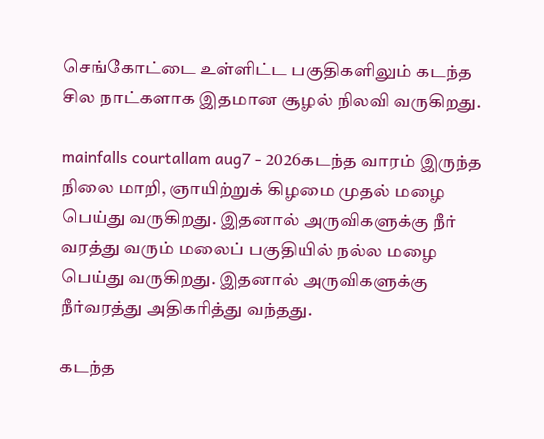செங்கோட்டை உள்ளிட்ட பகுதிகளிலும் கடந்த சில நாட்களாக இதமான சூழல் நிலவி வருகிறது.

mainfalls courtallam aug7 - 2026கடந்த வாரம் இருந்த நிலை மாறி, ஞாயிற்றுக் கிழமை முதல் மழை பெய்து வருகிறது. இதனால் அருவிகளுக்கு நீர் வரத்து வரும் மலைப் பகுதியில் நல்ல மழை பெய்து வருகிறது. இதனால் அருவிகளுக்கு நீர்வரத்து அதிகரித்து வந்தது.

கடந்த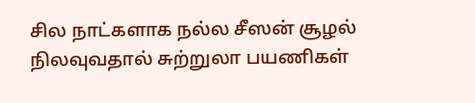சில நாட்களாக நல்ல சீஸன் சூழல் நிலவுவதால் சுற்றுலா பயணிகள்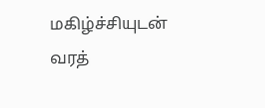மகிழ்ச்சியுடன் வரத்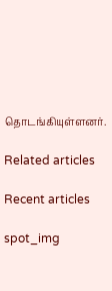தொடங்கியுள்ளனர்.

Related articles

Recent articles

spot_img